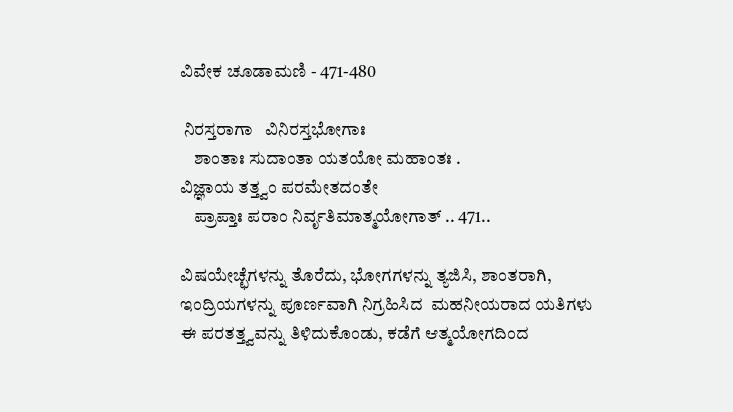ವಿವೇಕ ಚೂಡಾಮಣಿ - 471-480

 ನಿರಸ್ತರಾಗಾ   ವಿನಿರಸ್ತಭೋಗಾಃ
    ಶಾಂತಾಃ ಸುದಾಂತಾ ಯತಯೋ ಮಹಾಂತಃ .
ವಿಜ್ಞಾಯ ತತ್ತ್ವಂ ಪರಮೇತದಂತೇ
    ಪ್ರಾಪ್ತಾಃ ಪರಾಂ ನಿರ್ವೃತಿಮಾತ್ಮಯೋಗಾತ್ .. 471..

ವಿಷಯೇಚ್ಛೆಗಳನ್ನು ತೊರೆದು, ಭೋಗಗಳನ್ನು ತ್ಯಜಿಸಿ, ಶಾಂತರಾಗಿ, ಇಂದ್ರಿಯಗಳನ್ನು ಪೂರ್ಣವಾಗಿ ನಿಗ್ರಹಿಸಿದ  ಮಹನೀಯರಾದ ಯತಿಗಳು ಈ ಪರತತ್ತ್ವವನ್ನು ತಿಳಿದುಕೊಂಡು, ಕಡೆಗೆ ಆತ್ಮಯೋಗದಿಂದ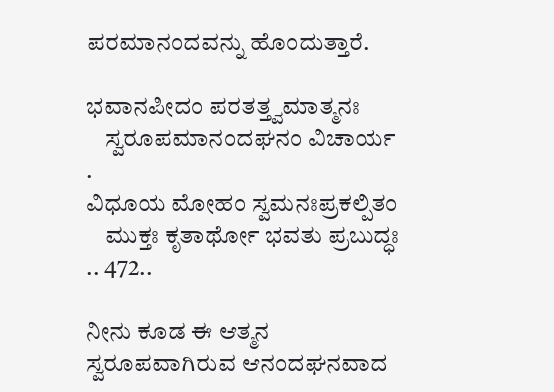ಪರಮಾನಂದವನ್ನು ಹೊಂದುತ್ತಾರೆ.

ಭವಾನಪೀದಂ ಪರತತ್ತ್ವಮಾತ್ಮನಃ
    ಸ್ವರೂಪಮಾನಂದಘನಂ ವಿಚಾರ್ಯ .
ವಿಧೂಯ ಮೋಹಂ ಸ್ವಮನಃಪ್ರಕಲ್ಪಿತಂ
    ಮುಕ್ತಃ ಕೃತಾರ್ಥೋ ಭವತು ಪ್ರಬುದ್ಧಃ .. 472..

ನೀನು ಕೂಡ ಈ ಆತ್ಮನ ಸ್ವರೂಪವಾಗಿರುವ ಆನಂದಘನವಾದ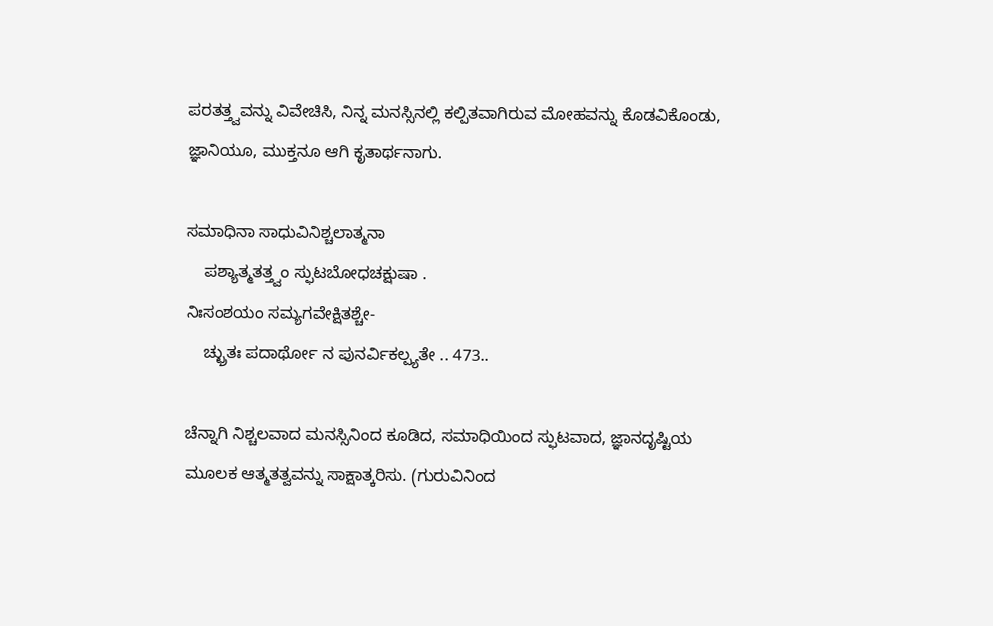ಪರತತ್ತ್ವವನ್ನು ವಿವೇಚಿಸಿ, ನಿನ್ನ ಮನಸ್ಸಿನಲ್ಲಿ ಕಲ್ಪಿತವಾಗಿರುವ ಮೋಹವನ್ನು ಕೊಡವಿಕೊಂಡು, ಜ್ಞಾನಿಯೂ, ಮುಕ್ತನೂ ಆಗಿ ಕೃತಾರ್ಥನಾಗು.

ಸಮಾಧಿನಾ ಸಾಧುವಿನಿಶ್ಚಲಾತ್ಮನಾ
    ಪಶ್ಯಾತ್ಮತತ್ತ್ವಂ ಸ್ಫುಟಬೋಧಚಕ್ಷುಷಾ .
ನಿಃಸಂಶಯಂ ಸಮ್ಯಗವೇಕ್ಷಿತಶ್ಚೇ-
    ಚ್ಛ್ರುತಃ ಪದಾರ್ಥೋ ನ ಪುನರ್ವಿಕಲ್ಪ್ಯತೇ .. 473..

ಚೆನ್ನಾಗಿ ನಿಶ್ಚಲವಾದ ಮನಸ್ಸಿನಿಂದ ಕೂಡಿದ, ಸಮಾಧಿಯಿಂದ ಸ್ಫುಟವಾದ, ಜ್ಞಾನದೃಷ್ಟಿಯ ಮೂಲಕ ಆತ್ಮತತ್ವವನ್ನು ಸಾಕ್ಷಾತ್ಕರಿಸು. (ಗುರುವಿನಿಂದ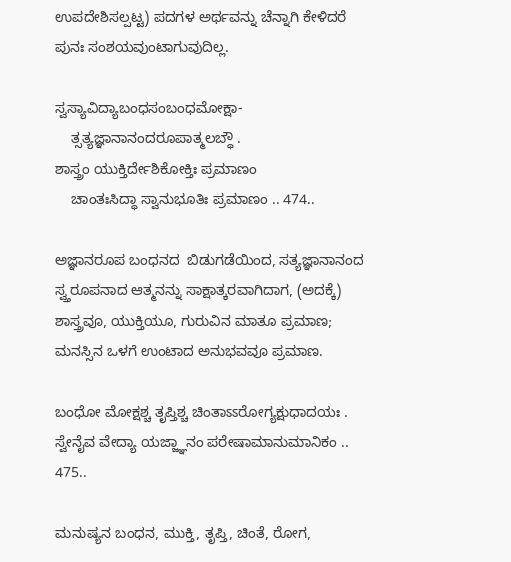ಉಪದೇಶಿಸಲ್ಪಟ್ಟ) ಪದಗಳ ಅರ್ಥವನ್ನು ಚೆನ್ನಾಗಿ ಕೇಳಿದರೆ ಪುನಃ ಸಂಶಯವುಂಟಾಗುವುದಿಲ್ಲ.

ಸ್ವಸ್ಯಾವಿದ್ಯಾಬಂಧಸಂಬಂಧಮೋಕ್ಷಾ-
    ತ್ಸತ್ಯಜ್ಞಾನಾನಂದರೂಪಾತ್ಮಲಬ್ಧೌ .
ಶಾಸ್ತ್ರಂ ಯುಕ್ತಿರ್ದೇಶಿಕೋಕ್ತಿಃ ಪ್ರಮಾಣಂ
    ಚಾಂತಃಸಿದ್ಧಾ ಸ್ವಾನುಭೂತಿಃ ಪ್ರಮಾಣಂ .. 474..

ಅಜ್ಞಾನರೂಪ ಬಂಧನದ  ಬಿಡುಗಡೆಯಿಂದ, ಸತ್ಯಜ್ಞಾನಾನಂದ ಸ್ವ್ತರೂಪನಾದ ಆತ್ಮನನ್ನು ಸಾಕ್ಷಾತ್ಕರವಾಗಿದಾಗ, (ಅದಕ್ಕೆ)  ಶಾಸ್ತ್ರವೂ, ಯುಕ್ತಿಯೂ, ಗುರುವಿನ ಮಾತೂ ಪ್ರಮಾಣ;  ಮನಸ್ಸಿನ ಒಳಗೆ ಉಂಟಾದ ಅನುಭವವೂ ಪ್ರಮಾಣ.

ಬಂಧೋ ಮೋಕ್ಷಶ್ಚ ತೃಪ್ತಿಶ್ಚ ಚಿಂತಾಽಽರೋಗ್ಯಕ್ಷುಧಾದಯಃ .
ಸ್ವೇನೈವ ವೇದ್ಯಾ ಯಜ್ಜ್ಞಾನಂ ಪರೇಷಾಮಾನುಮಾನಿಕಂ .. 475..

ಮನುಷ್ಯನ ಬಂಧನ, ಮುಕ್ತಿ, ತೃಪ್ತಿ, ಚಿಂತೆ, ರೋಗ,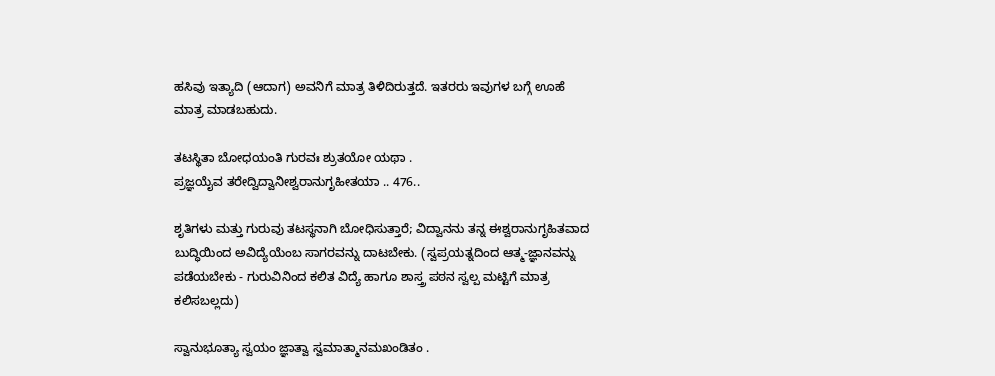ಹಸಿವು ಇತ್ಯಾದಿ (ಆದಾಗ) ಅವನಿಗೆ ಮಾತ್ರ ತಿಳಿದಿರುತ್ತದೆ. ಇತರರು ಇವುಗಳ ಬಗ್ಗೆ ಊಹೆ ಮಾತ್ರ ಮಾಡಬಹುದು.

ತಟಸ್ಥಿತಾ ಬೋಧಯಂತಿ ಗುರವಃ ಶ್ರುತಯೋ ಯಥಾ .
ಪ್ರಜ್ಞಯೈವ ತರೇದ್ವಿದ್ವಾನೀಶ್ವರಾನುಗೃಹೀತಯಾ .. 476..

ಶೃತಿಗಳು ಮತ್ತು ಗುರುವು ತಟಸ್ಥನಾಗಿ ಬೋಧಿಸುತ್ತಾರೆ; ವಿದ್ವಾನನು ತನ್ನ ಈಶ್ವರಾನುಗೃಹಿತವಾದ ಬುದ್ಧಿಯಿಂದ ಅವಿದ್ಯೆಯೆಂಬ ಸಾಗರವನ್ನು ದಾಟಬೇಕು. (ಸ್ವಪ್ರಯತ್ನದಿಂದ ಆತ್ಮ-ಜ್ಞಾನವನ್ನು ಪಡೆಯಬೇಕು - ಗುರುವಿನಿಂದ ಕಲಿತ ವಿದ್ಯೆ ಹಾಗೂ ಶಾಸ್ತ್ರ ಪಠನ ಸ್ವಲ್ಪ ಮಟ್ಟಿಗೆ ಮಾತ್ರ ಕಲಿಸಬಲ್ಲದು)

ಸ್ವಾನುಭೂತ್ಯಾ ಸ್ವಯಂ ಜ್ಞಾತ್ವಾ ಸ್ವಮಾತ್ಮಾನಮಖಂಡಿತಂ .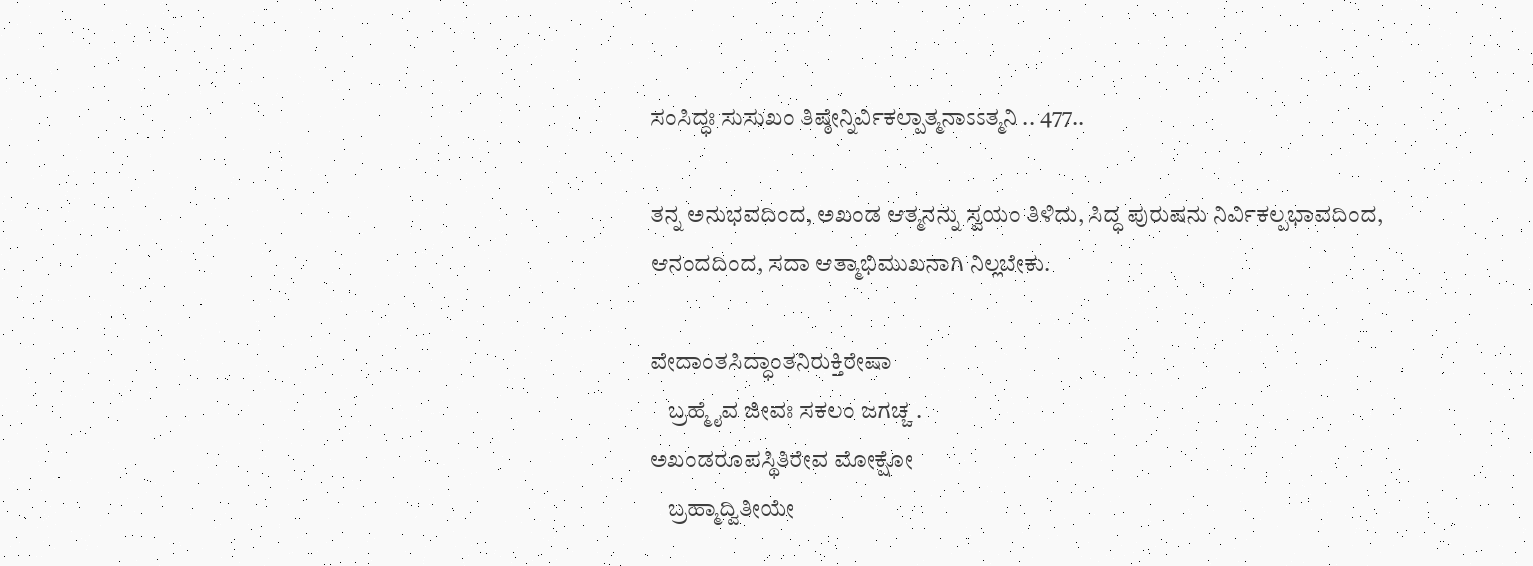ಸಂಸಿದ್ಧಃ ಸುಸುಖಂ ತಿಷ್ಠೇನ್ನಿರ್ವಿಕಲ್ಪಾತ್ಮನಾಽಽತ್ಮನಿ .. 477..

ತನ್ನ ಅನುಭವದಿಂದ, ಅಖಂಡ ಆತ್ಮನನ್ನು ಸ್ವಯಂ ತಿಳಿದು, ಸಿದ್ಧ ಪುರುಷನು ನಿರ್ವಿಕಲ್ಪಭಾವದಿಂದ, ಆನಂದದಿಂದ, ಸದಾ ಆತ್ಮಾಭಿಮುಖನಾಗಿ ನಿಲ್ಲಬೇಕು.

ವೇದಾಂತಸಿದ್ಧಾಂತನಿರುಕ್ತಿರೇಷಾ
    ಬ್ರಹ್ಮೈವ ಜೀವಃ ಸಕಲಂ ಜಗಚ್ಚ .
ಅಖಂಡರೂಪಸ್ಥಿತಿರೇವ ಮೋಕ್ಷೋ
    ಬ್ರಹ್ಮಾದ್ವಿತೀಯೇ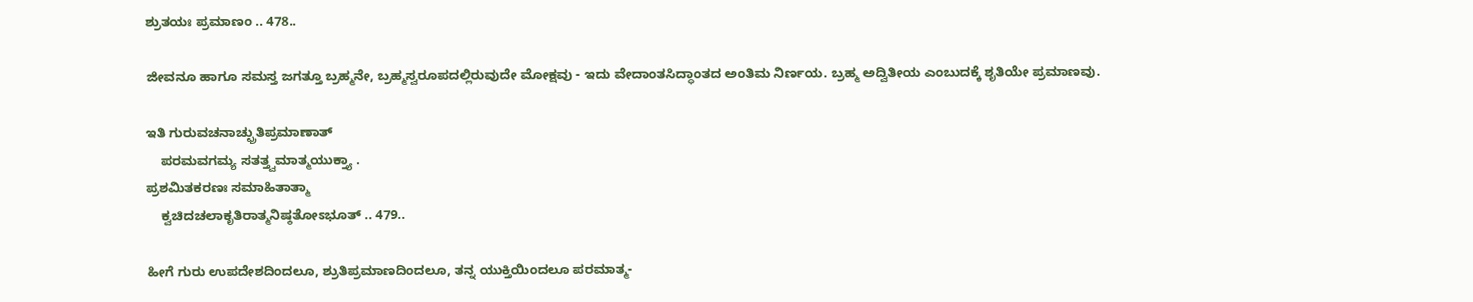ಶ್ರುತಯಃ ಪ್ರಮಾಣಂ .. 478..

ಜೀವನೂ ಹಾಗೂ ಸಮಸ್ತ ಜಗತ್ತೂ ಬ್ರಹ್ಮನೇ, ಬ್ರಹ್ಮಸ್ವರೂಪದಲ್ಲಿರುವುದೇ ಮೋಕ್ಷವು - ಇದು ವೇದಾಂತಸಿದ್ಧಾಂತದ ಅಂತಿಮ ನಿರ್ಣಯ. ಬ್ರಹ್ಮ ಅದ್ವಿತೀಯ ಎಂಬುದಕ್ಕೆ ಶೃತಿಯೇ ಪ್ರಮಾಣವು.

ಇತಿ ಗುರುವಚನಾಚ್ಛ್ರುತಿಪ್ರಮಾಣಾತ್
    ಪರಮವಗಮ್ಯ ಸತತ್ತ್ವಮಾತ್ಮಯುಕ್ತ್ಯಾ .
ಪ್ರಶಮಿತಕರಣಃ ಸಮಾಹಿತಾತ್ಮಾ
    ಕ್ವಚಿದಚಲಾಕೃತಿರಾತ್ಮನಿಷ್ಠತೋಽಭೂತ್ .. 479..

ಹೀಗೆ ಗುರು ಉಪದೇಶದಿಂದಲೂ, ಶ್ರುತಿಪ್ರಮಾಣದಿಂದಲೂ, ತನ್ನ ಯುಕ್ತಿಯಿಂದಲೂ ಪರಮಾತ್ಮ-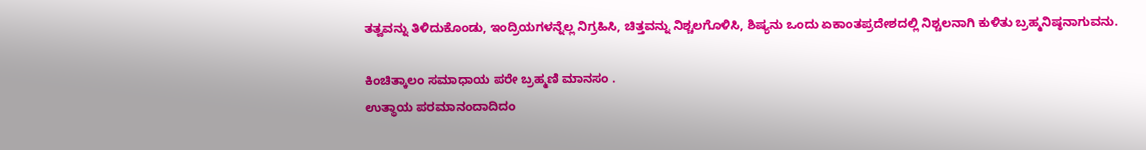ತತ್ವವನ್ನು ತಿಳಿದುಕೊಂಡು, ಇಂದ್ರಿಯಗಳನ್ನೆಲ್ಲ ನಿಗ್ರಹಿಸಿ, ಚಿತ್ತವನ್ನು ನಿಶ್ಚಲಗೊಳಿಸಿ, ಶಿಷ್ಯನು ಒಂದು ಏಕಾಂತಪ್ರದೇಶದಲ್ಲಿ ನಿಶ್ಚಲನಾಗಿ ಕುಳಿತು ಬ್ರಹ್ಮನಿಷ್ಠನಾಗುವನು.

ಕಿಂಚಿತ್ಕಾಲಂ ಸಮಾಧಾಯ ಪರೇ ಬ್ರಹ್ಮಣಿ ಮಾನಸಂ .
ಉತ್ಥಾಯ ಪರಮಾನಂದಾದಿದಂ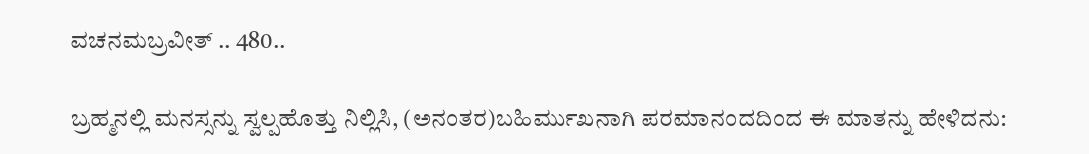ವಚನಮಬ್ರವೀತ್ .. 480..

ಬ್ರಹ್ಮನಲ್ಲಿ ಮನಸ್ಸನ್ನು ಸ್ವಲ್ಪಹೊತ್ತು ನಿಲ್ಲಿಸಿ, (ಅನಂತರ)ಬಹಿರ್ಮುಖನಾಗಿ ಪರಮಾನಂದದಿಂದ ಈ ಮಾತನ್ನು ಹೇಳಿದನು: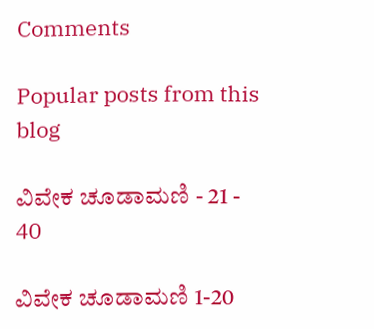Comments

Popular posts from this blog

ವಿವೇಕ ಚೂಡಾಮಣಿ - 21 - 40

ವಿವೇಕ ಚೂಡಾಮಣಿ 1-20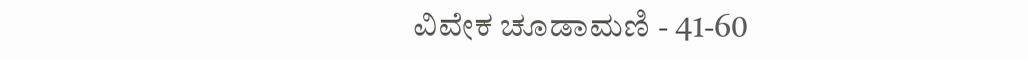ವಿವೇಕ ಚೂಡಾಮಣಿ - 41-60